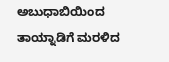ಅಬುಧಾಬಿಯಿಂದ ತಾಯ್ನಾಡಿಗೆ ಮರಳಿದ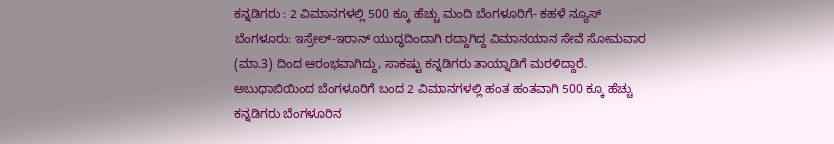ಕನ್ನಡಿಗರು : 2 ವಿಮಾನಗಳಲ್ಲಿ 500 ಕ್ಕೂ ಹೆಚ್ಚು ಮಂದಿ ಬೆಂಗಳೂರಿಗೆ- ಕಹಳೆ ನ್ಯೂಸ್
ಬೆಂಗಳೂರು: ಇಸ್ರೇಲ್-ಇರಾನ್ ಯುದ್ಧದಿಂದಾಗಿ ರದ್ದಾಗಿದ್ದ ವಿಮಾನಯಾನ ಸೇವೆ ಸೋಮವಾರ (ಮಾ.3) ದಿಂದ ಆರಂಭವಾಗಿದ್ದು, ಸಾಕಷ್ಟು ಕನ್ನಡಿಗರು ತಾಯ್ನಾಡಿಗೆ ಮರಳಿದ್ದಾರೆ. ಅಬುಧಾಬಿಯಿಂದ ಬೆಂಗಳೂರಿಗೆ ಬಂದ 2 ವಿಮಾನಗಳಲ್ಲಿ ಹಂತ ಹಂತವಾಗಿ 500 ಕ್ಕೂ ಹೆಚ್ಚು ಕನ್ನಡಿಗರು ಬೆಂಗಳೂರಿನ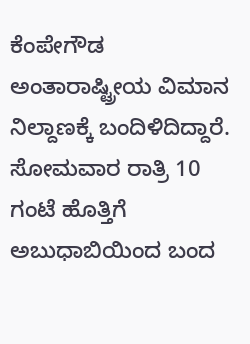ಕೆಂಪೇಗೌಡ ಅಂತಾರಾಷ್ಟ್ರೀಯ ವಿಮಾನ ನಿಲ್ದಾಣಕ್ಕೆ ಬಂದಿಳಿದಿದ್ದಾರೆ. ಸೋಮವಾರ ರಾತ್ರಿ 10 ಗಂಟೆ ಹೊತ್ತಿಗೆ ಅಬುಧಾಬಿಯಿಂದ ಬಂದ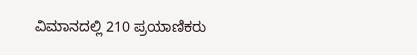ವಿಮಾನದಲ್ಲಿ 210 ಪ್ರಯಾಣಿಕರು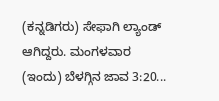(ಕನ್ನಡಿಗರು) ಸೇಫಾಗಿ ಲ್ಯಾಂಡ್ ಆಗಿದ್ದರು. ಮಂಗಳವಾರ (ಇಂದು) ಬೆಳಗ್ಗಿನ ಜಾವ 3:20...